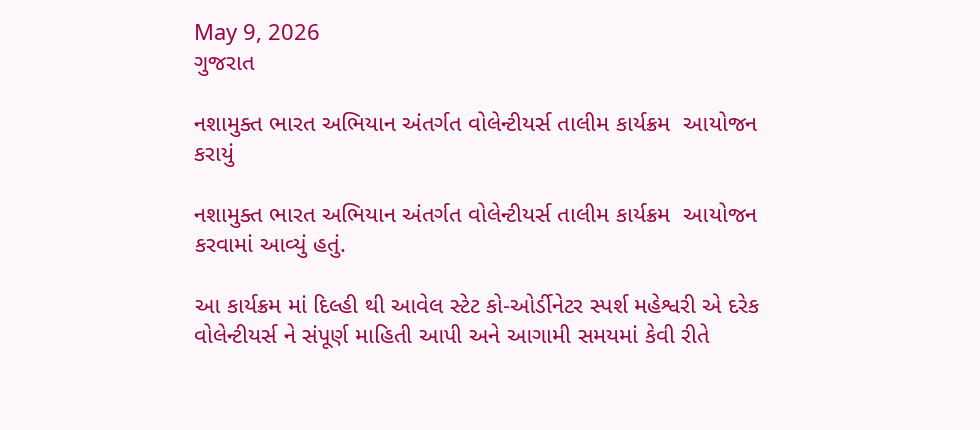May 9, 2026
ગુજરાત

નશામુક્ત ભારત અભિયાન અંતર્ગત વોલેન્ટીયર્સ તાલીમ કાર્યક્રમ  આયોજન કરાયું

નશામુક્ત ભારત અભિયાન અંતર્ગત વોલેન્ટીયર્સ તાલીમ કાર્યક્રમ  આયોજન કરવામાં આવ્યું હતું.

આ કાર્યક્રમ માં દિલ્હી થી આવેલ સ્ટેટ કો-ઓર્ડીનેટર સ્પર્શ મહેશ્વરી એ દરેક વોલેન્ટીયર્સ ને સંપૂર્ણ માહિતી આપી અને આગામી સમયમાં કેવી રીતે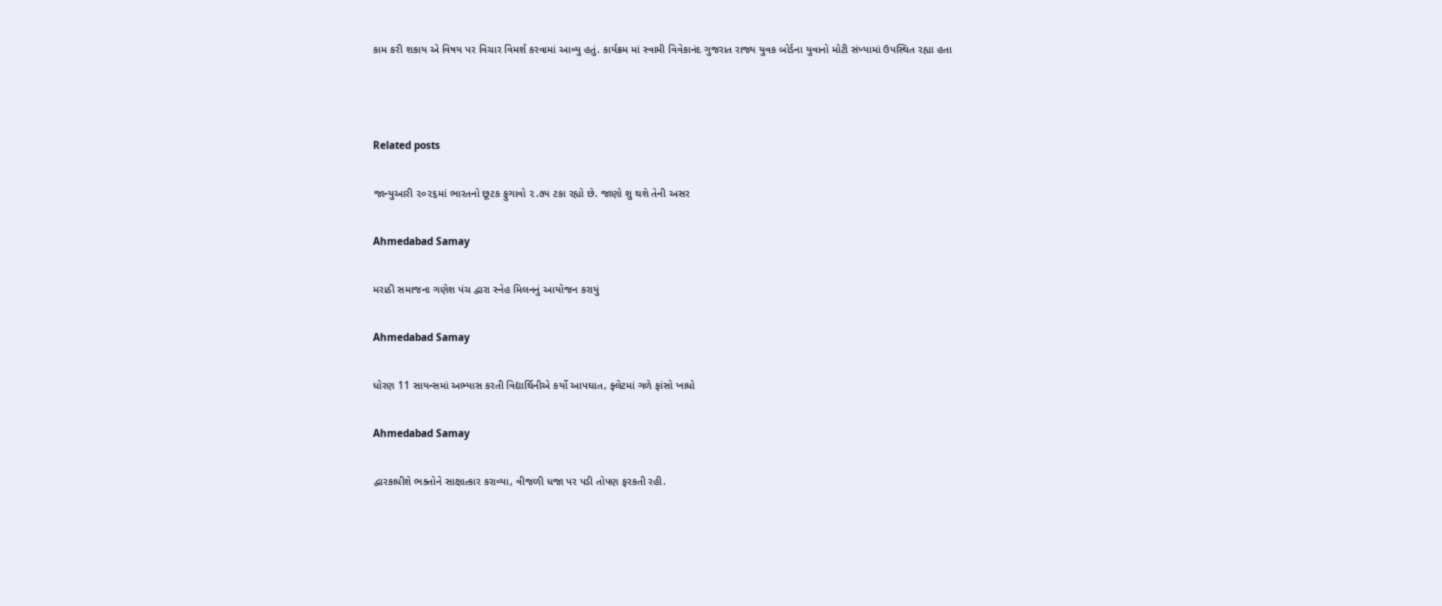કામ કરી શકાય એ વિષય પર વિચાર વિમર્શ કરવામાં આવ્યુ હતું. કાર્યક્રમ માં સ્વામી વિવેકાનંદ ગુજરાત રાજ્ય યુવક બોર્ડના યુવાનો મોટી સંખ્યામાં ઉપસ્થિત રહ્યા હતા



Related posts

જાન્યુઆરી ૨૦૨૬માં ભારતનો છૂટક ફુગાવો ૨.૭૫ ટકા રહ્યો છે. જાણો શુ થશે તેની અસર

Ahmedabad Samay

મરાઠી સમાજના ગણેશ પંચ દ્વારા સ્નેહ મિલનનું આયોજન કરાયું

Ahmedabad Samay

ધોરણ 11 સાયન્સમાં અભ્યાસ કરતી વિદ્યાર્થિનીએ કર્યો આપઘાત, ફ્લેટમાં ગળે ફાંસો ખાધો

Ahmedabad Samay

દ્વારકાધીશે ભક્તોને સાક્ષાત્કાર કરાવ્યા, વીજળી ધજા પર પડી તોપણ ફરકતી રહી.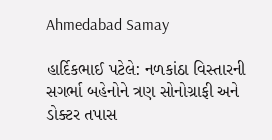Ahmedabad Samay

હાર્દિકભાઈ પટેલે: નળકાંઠા વિસ્‍તારની સગર્ભા બહેનોને ત્રણ સોનોગ્રાફી અને ડોક્‍ટર તપાસ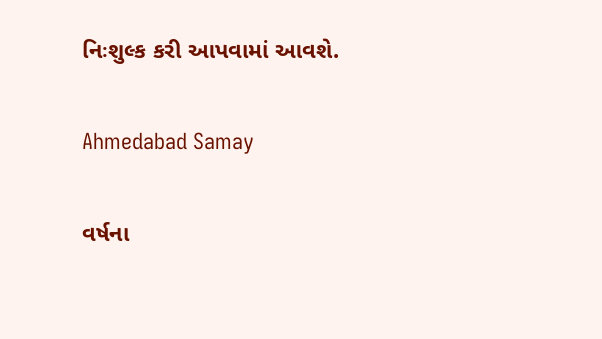નિઃશુલ્‍ક કરી આપવામાં આવશે.

Ahmedabad Samay

વર્ષના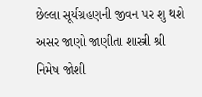છેલ્લા સૂર્યગ્રહણની જીવન પર શુ થશે અસર જાણો જાણીતા શાસ્ત્રી શ્રી નિમેષ જોશી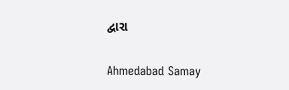દ્વારા

Ahmedabad Samay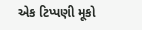એક ટિપ્પણી મૂકો